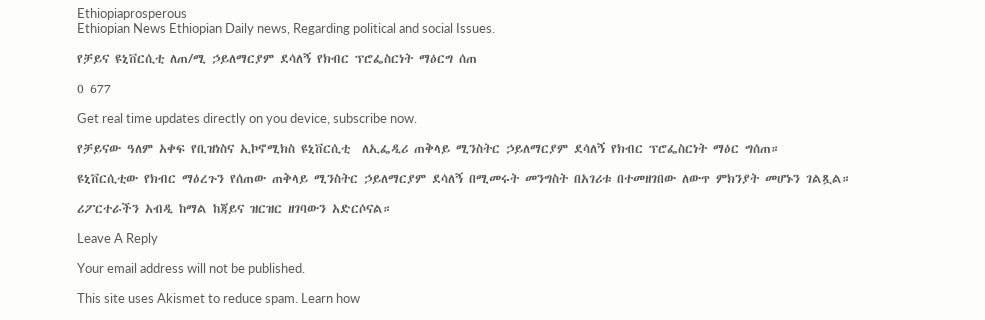Ethiopiaprosperous
Ethiopian News Ethiopian Daily news, Regarding political and social Issues.

የቻይና ዩኒቨርሲቲ ለጠ/ሚ ኃይለማርያም ደሳለኝ የክብር ፕሮፌስርነት ማዕርግ ሰጠ

0 677

Get real time updates directly on you device, subscribe now.

የቻይናው ዓለም አቀፍ የቢዝነስና ኢኮኖሚክስ ዩኒቨርሲቲ  ለኢፌዲሪ ጠቅላይ ሚንስትር ኃይለማርያም ደሳለኝ የክብር ፕሮፌስርነት ማዕር ግሰጠ።

ዩኒቨርሲቲው የክብር ማዕረጉን የሰጠው ጠቅላይ ሚንስትር ኃይለማርያም ደሳለኝ በሚመሩት መንግስት በአገሪቱ በተመዘገበው ለውጥ ምክንያት መሆኑን ገልጿል።

ሪፖርተራችን አብዲ ከማል ከጃይና ዝርዝር ዘገባውን አድርሶናል።

Leave A Reply

Your email address will not be published.

This site uses Akismet to reduce spam. Learn how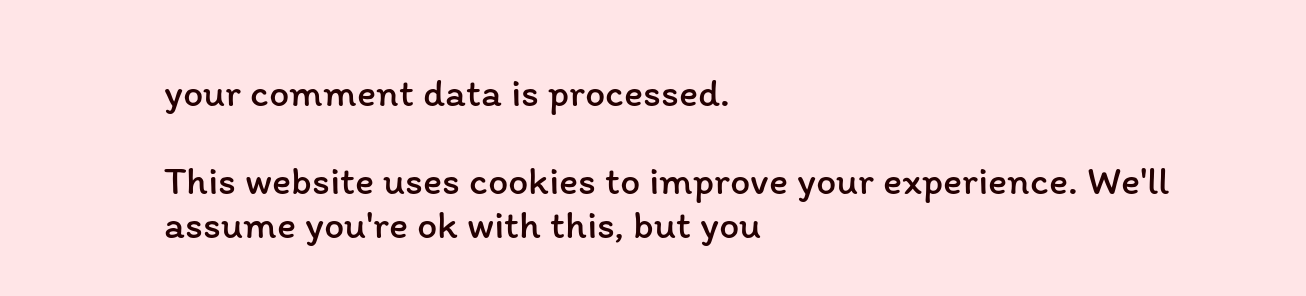your comment data is processed.

This website uses cookies to improve your experience. We'll assume you're ok with this, but you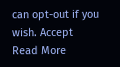can opt-out if you wish. Accept Read More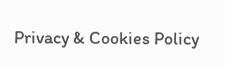Privacy & Cookies Policy